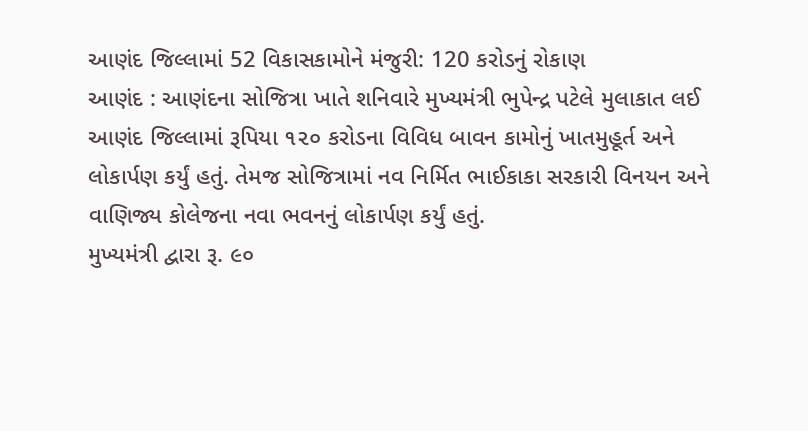આણંદ જિલ્લામાં 52 વિકાસકામોને મંજુરી: 120 કરોડનું રોકાણ
આણંદ : આણંદના સોજિત્રા ખાતે શનિવારે મુખ્યમંત્રી ભુપેન્દ્ર પટેલે મુલાકાત લઈ આણંદ જિલ્લામાં રૂપિયા ૧૨૦ કરોડના વિવિધ બાવન કામોનું ખાતમુહૂર્ત અને લોકાર્પણ કર્યું હતું. તેમજ સોજિત્રામાં નવ નિર્મિત ભાઈકાકા સરકારી વિનયન અને વાણિજ્ય કોલેજના નવા ભવનનું લોકાર્પણ કર્યું હતું.
મુખ્યમંત્રી દ્વારા રૂ. ૯૦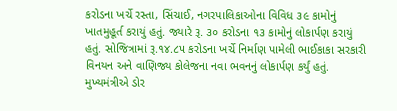કરોડના ખર્ચે રસ્તા, સિંચાઈ, નગરપાલિકાઓના વિવિધ ૩૯ કામોનું ખાતમુહૂર્ત કરાયું હતું. જ્યારે રૂ. ૩૦ કરોડના ૧૩ કામોનું લોકાર્પણ કરાયું હતું. સોજિત્રામાં રૂ.૧૪.૮૫ કરોડના ખર્ચે નિર્માણ પામેલી ભાઈકાકા સરકારી વિનયન અને વાણિજ્ય કોલેજના નવા ભવનનું લોકાર્પણ કર્યું હતું.
મુખ્યમંત્રીએ ડોર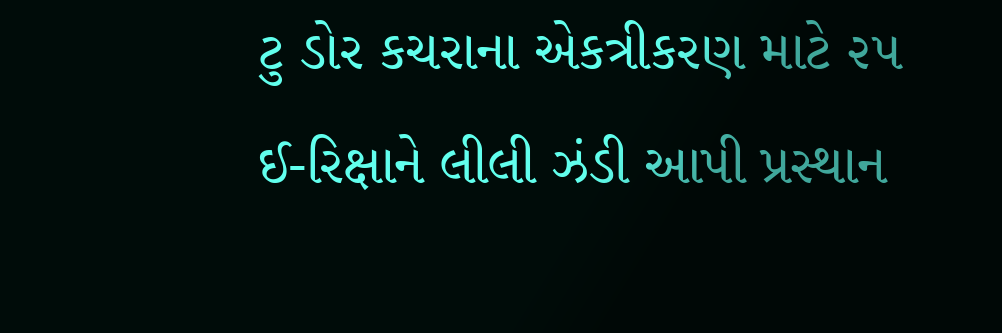ટુ ડોર કચરાના એકત્રીકરણ માટે ૨૫ ઈ-રિક્ષાને લીલી ઝંડી આપી પ્રસ્થાન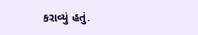કરાવ્યું હતું.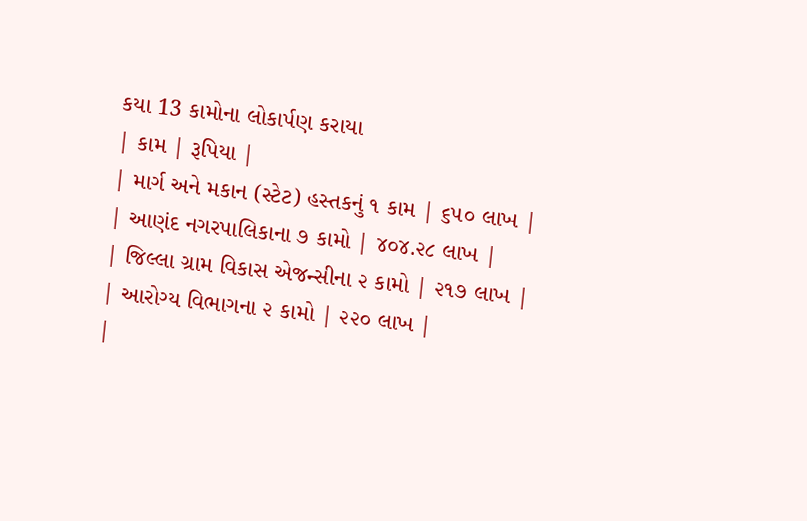કયા 13 કામોના લોકાર્પણ કરાયા
| કામ | રૂપિયા |
| માર્ગ અને મકાન (સ્ટેટ) હસ્તકનું ૧ કામ | ૬૫૦ લાખ |
| આણંદ નગરપાલિકાના ૭ કામો | ૪૦૪.૨૮ લાખ |
| જિલ્લા ગ્રામ વિકાસ એજન્સીના ૨ કામો | ૨૧૭ લાખ |
| આરોગ્ય વિભાગના ૨ કામો | ૨૨૦ લાખ |
|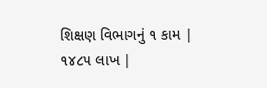શિક્ષણ વિભાગનું ૧ કામ | ૧૪૮૫ લાખ |